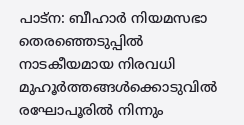പാട്‌ന: ബീഹാര്‍ നിയമസഭാ തെരഞ്ഞെടുപ്പില്‍ നാടകീയമായ നിരവധി മുഹൂര്‍ത്തങ്ങള്‍ക്കൊടുവില്‍ രഘോപൂരില്‍ നിന്നും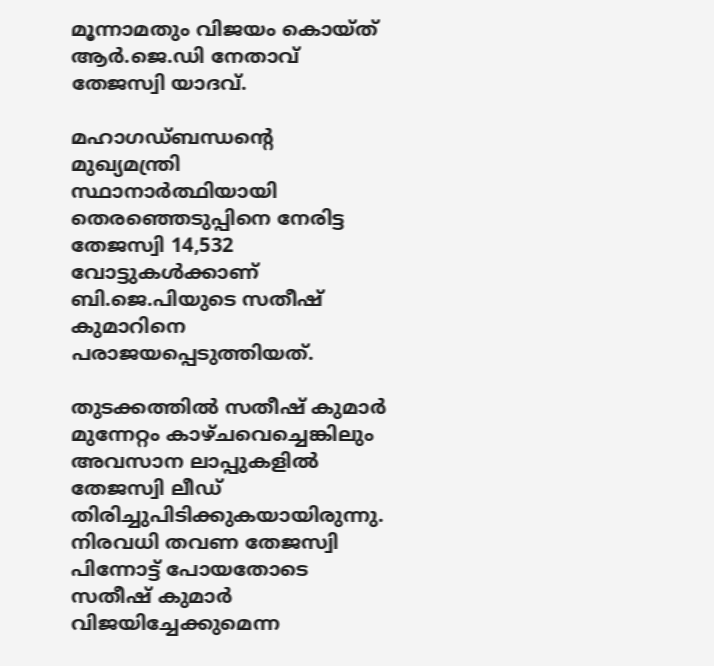മൂന്നാമതും വിജയം കൊയ്ത് ആര്‍.ജെ.ഡി നേതാവ് തേജസ്വി യാദവ്.

മഹാഗഡ്ബന്ധന്റെ മുഖ്യമന്ത്രി സ്ഥാനാര്‍ത്ഥിയായി തെരഞ്ഞെടുപ്പിനെ നേരിട്ട തേജസ്വി 14,532 വോട്ടുകള്‍ക്കാണ് ബി.ജെ.പിയുടെ സതീഷ് കുമാറിനെ പരാജയപ്പെടുത്തിയത്.

തുടക്കത്തില്‍ സതീഷ് കുമാര്‍ മുന്നേറ്റം കാഴ്ചവെച്ചെങ്കിലും അവസാന ലാപ്പുകളില്‍ തേജസ്വി ലീഡ് തിരിച്ചുപിടിക്കുകയായിരുന്നു. നിരവധി തവണ തേജസ്വി പിന്നോട്ട് പോയതോടെ സതീഷ് കുമാര്‍ വിജയിച്ചേക്കുമെന്ന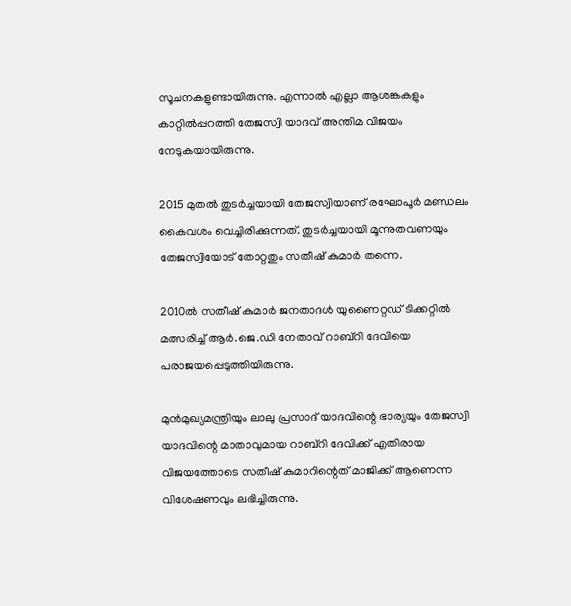സൂചനകളുണ്ടായിരുന്നു. എന്നാല്‍ എല്ലാ ആശങ്കകളും കാറ്റില്‍പ്പറത്തി തേജസ്വി യാദവ് അന്തിമ വിജയം നേടുകയായിരുന്നു.

2015 മുതല്‍ തുടര്‍ച്ചയായി തേജസ്വിയാണ് രഘോപൂര്‍ മണ്ഡലം കൈവശം വെച്ചിരിക്കുന്നത്. തുടര്‍ച്ചയായി മൂന്നുതവണയും തേജസ്വിയോട് തോറ്റതും സതീഷ് കുമാര്‍ തന്നെ.

2010ല്‍ സതീഷ് കുമാര്‍ ജനതാദള്‍ യുണൈറ്റഡ് ടിക്കറ്റില്‍ മത്സരിച്ച് ആര്‍.ജെ.ഡി നേതാവ് റാബ്‌റി ദേവിയെ പരാജയപ്പെടുത്തിയിരുന്നു.

മുന്‍മുഖ്യമന്ത്രിയും ലാലു പ്രസാദ് യാദവിന്റെ ഭാര്യയും തേജസ്വി യാദവിന്റെ മാതാവുമായ റാബ്‌റി ദേവിക്ക് എതിരായ വിജയത്തോടെ സതീഷ് കുമാറിന്റെത് മാജിക്ക് ആണെന്ന വിശേഷണവും ലഭിച്ചിരുന്നു.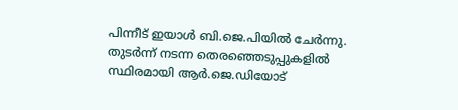പിന്നീട് ഇയാള്‍ ബി.ജെ.പിയില്‍ ചേര്‍ന്നു. തുടര്‍ന്ന് നടന്ന തെരഞ്ഞെടുപ്പുകളില്‍ സ്ഥിരമായി ആര്‍.ജെ.ഡിയോട്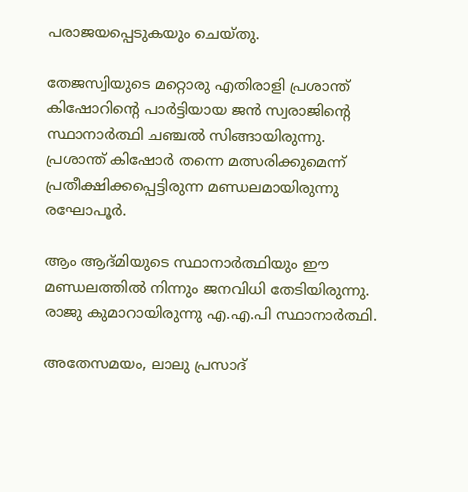പരാജയപ്പെടുകയും ചെയ്തു.

തേജസ്വിയുടെ മറ്റൊരു എതിരാളി പ്രശാന്ത് കിഷോറിന്റെ പാര്‍ട്ടിയായ ജന്‍ സ്വരാജിന്റെ സ്ഥാനാര്‍ത്ഥി ചഞ്ചല്‍ സിങ്ങായിരുന്നു. പ്രശാന്ത് കിഷോര്‍ തന്നെ മത്സരിക്കുമെന്ന് പ്രതീക്ഷിക്കപ്പെട്ടിരുന്ന മണ്ഡലമായിരുന്നു രഘോപൂര്‍.

ആം ആദ്മിയുടെ സ്ഥാനാര്‍ത്ഥിയും ഈ മണ്ഡലത്തില്‍ നിന്നും ജനവിധി തേടിയിരുന്നു. രാജു കുമാറായിരുന്നു എ.എ.പി സ്ഥാനാര്‍ത്ഥി.

അതേസമയം, ലാലു പ്രസാദ്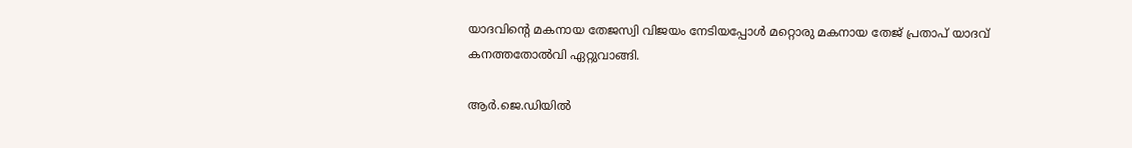യാദവിന്റെ മകനായ തേജസ്വി വിജയം നേടിയപ്പോള്‍ മറ്റൊരു മകനായ തേജ് പ്രതാപ് യാദവ് കനത്തതോല്‍വി ഏറ്റുവാങ്ങി.

ആര്‍.ജെ.ഡിയില്‍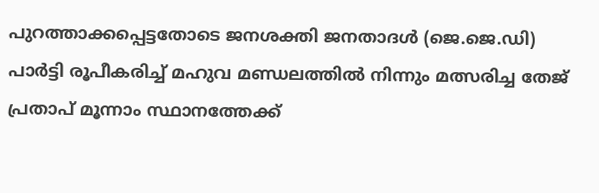പുറത്താക്കപ്പെട്ടതോടെ ജനശക്തി ജനതാദള്‍ (ജെ.ജെ.ഡി) പാര്‍ട്ടി രൂപീകരിച്ച് മഹുവ മണ്ഡലത്തില്‍ നിന്നും മത്സരിച്ച തേജ് പ്രതാപ് മൂന്നാം സ്ഥാനത്തേക്ക്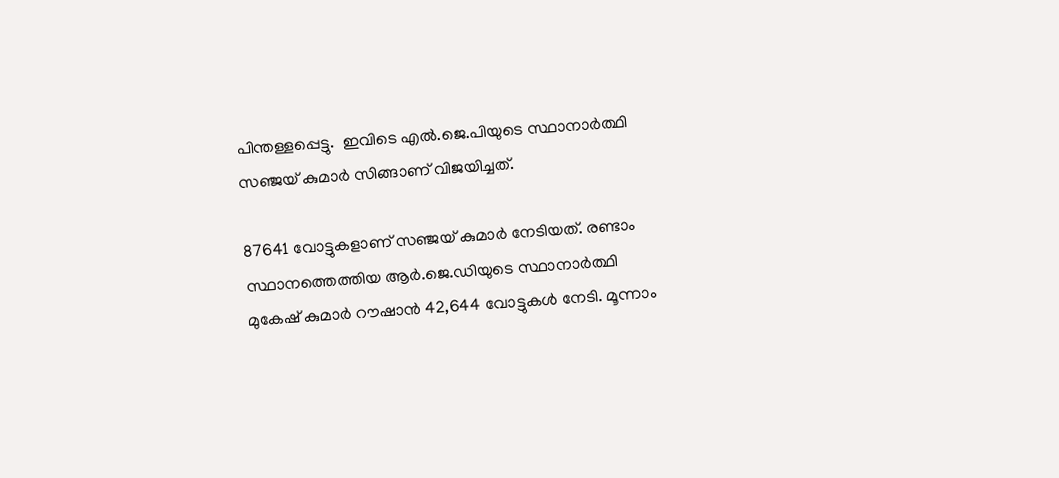പിന്തള്ളപ്പെട്ടു.  ഇവിടെ എല്‍.ജെ.പിയുടെ സ്ഥാനാര്‍ത്ഥി സഞ്ജയ് കുമാര്‍ സിങ്ങാണ് വിജയിച്ചത്.

87641 വോട്ടുകളാണ് സഞ്ജയ് കുമാര്‍ നേടിയത്. രണ്ടാം സ്ഥാനത്തെത്തിയ ആര്‍.ജെ.ഡിയുടെ സ്ഥാനാര്‍ത്ഥി മുകേഷ് കുമാര്‍ റൗഷാന്‍ 42,644 വോട്ടുകള്‍ നേടി. മൂന്നാം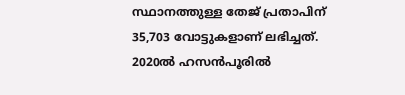സ്ഥാനത്തുള്ള തേജ് പ്രതാപിന് 35,703 വോട്ടുകളാണ് ലഭിച്ചത്. 2020ല്‍ ഹസന്‍പൂരില്‍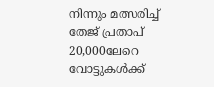നിന്നും മത്സരിച്ച് തേജ് പ്രതാപ് 20,000ലേറെ വോട്ടുകള്‍ക്ക്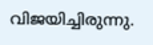വിജയിച്ചിരുന്നു.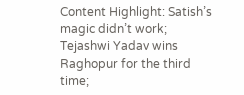Content Highlight: Satish’s magic didn’t work; Tejashwi Yadav wins Raghopur for the third time;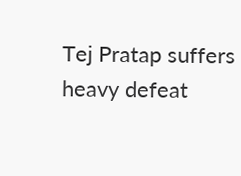Tej Pratap suffers heavy defeat